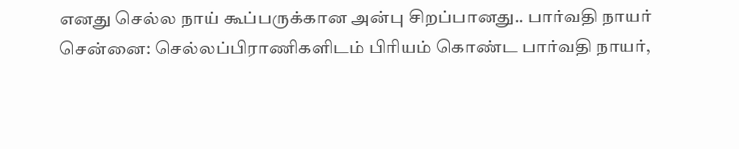எனது செல்ல நாய் கூப்பருக்கான அன்பு சிறப்பானது.. பார்வதி நாயர்
சென்னை: செல்லப்பிராணிகளிடம் பிரியம் கொண்ட பார்வதி நாயர்,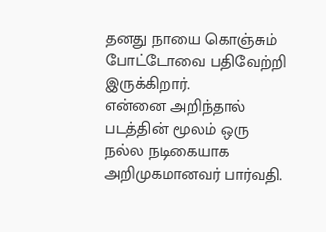தனது நாயை கொஞ்சும் போட்டோவை பதிவேற்றி இருக்கிறார்.
என்னை அறிந்தால் படத்தின் மூலம் ஒரு நல்ல நடிகையாக அறிமுகமானவர் பார்வதி.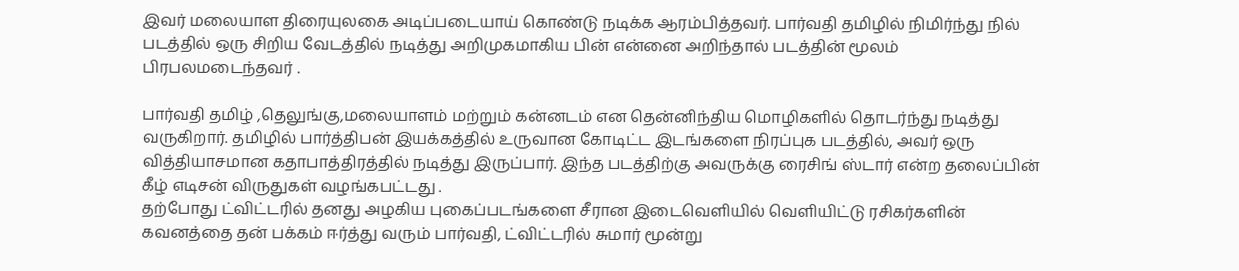இவர் மலையாள திரையுலகை அடிப்படையாய் கொண்டு நடிக்க ஆரம்பித்தவர். பார்வதி தமிழில் நிமிர்ந்து நில் படத்தில் ஒரு சிறிய வேடத்தில் நடித்து அறிமுகமாகிய பின் என்னை அறிந்தால் படத்தின் மூலம் பிரபலமடைந்தவர் .

பார்வதி தமிழ் ,தெலுங்கு,மலையாளம் மற்றும் கன்னடம் என தென்னிந்திய மொழிகளில் தொடர்ந்து நடித்து வருகிறார். தமிழில் பார்த்திபன் இயக்கத்தில் உருவான கோடிட்ட இடங்களை நிரப்புக படத்தில், அவர் ஒரு வித்தியாசமான கதாபாத்திரத்தில் நடித்து இருப்பார். இந்த படத்திற்கு அவருக்கு ரைசிங் ஸ்டார் என்ற தலைப்பின் கீழ் எடிசன் விருதுகள் வழங்கபட்டது .
தற்போது ட்விட்டரில் தனது அழகிய புகைப்படங்களை சீரான இடைவெளியில் வெளியிட்டு ரசிகர்களின் கவனத்தை தன் பக்கம் ஈர்த்து வரும் பார்வதி, ட்விட்டரில் சுமார் மூன்று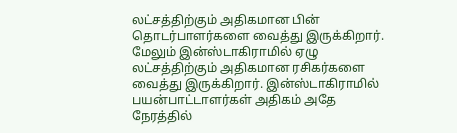லட்சத்திற்கும் அதிகமான பின் தொடர்பாளர்களை வைத்து இருக்கிறார். மேலும் இன்ஸ்டாகிராமில் ஏழு லட்சத்திற்கும் அதிகமான ரசிகர்களை வைத்து இருக்கிறார். இன்ஸ்டாகிராமில் பயன்பாட்டாளர்கள் அதிகம் அதே நேரத்தில்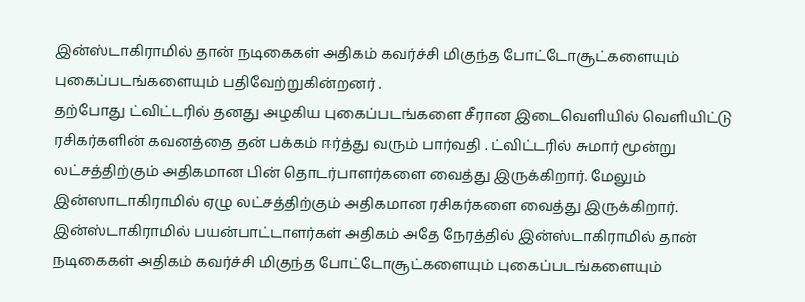இன்ஸ்டாகிராமில் தான் நடிகைகள் அதிகம் கவர்ச்சி மிகுந்த போட்டோசூட்களையும் புகைப்படங்களையும் பதிவேற்றுகின்றனர் .
தற்போது ட்விட்டரில் தனது அழகிய புகைப்படங்களை சீரான இடைவெளியில் வெளியிட்டு ரசிகர்களின் கவனத்தை தன் பக்கம் ஈர்த்து வரும் பார்வதி . ட்விட்டரில் சுமார் மூன்று லட்சத்திற்கும் அதிகமான பின் தொடர்பாளர்களை வைத்து இருக்கிறார். மேலும் இன்ஸாடாகிராமில் ஏழு லட்சத்திற்கும் அதிகமான ரசிகர்களை வைத்து இருக்கிறார். இன்ஸ்டாகிராமில் பயன்பாட்டாளர்கள் அதிகம் அதே நேரத்தில் இன்ஸ்டாகிராமில் தான் நடிகைகள் அதிகம் கவர்ச்சி மிகுந்த போட்டோசூட்களையும் புகைப்படங்களையும்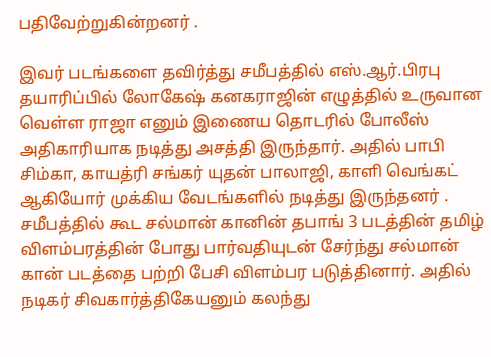பதிவேற்றுகின்றனர் .

இவர் படங்களை தவிர்த்து சமீபத்தில் எஸ்.ஆர்.பிரபு தயாரிப்பில் லோகேஷ் கனகராஜின் எழுத்தில் உருவான வெள்ள ராஜா எனும் இணைய தொடரில் போலீஸ் அதிகாரியாக நடித்து அசத்தி இருந்தார். அதில் பாபி சிம்கா, காயத்ரி சங்கர் யுதன் பாலாஜி, காளி வெங்கட் ஆகியோர் முக்கிய வேடங்களில் நடித்து இருந்தனர் .
சமீபத்தில் கூட சல்மான் கானின் தபாங் 3 படத்தின் தமிழ் விளம்பரத்தின் போது பார்வதியுடன் சேர்ந்து சல்மான் கான் படத்தை பற்றி பேசி விளம்பர படுத்தினார். அதில் நடிகர் சிவகார்த்திகேயனும் கலந்து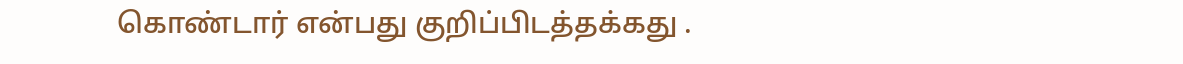கொண்டார் என்பது குறிப்பிடத்தக்கது .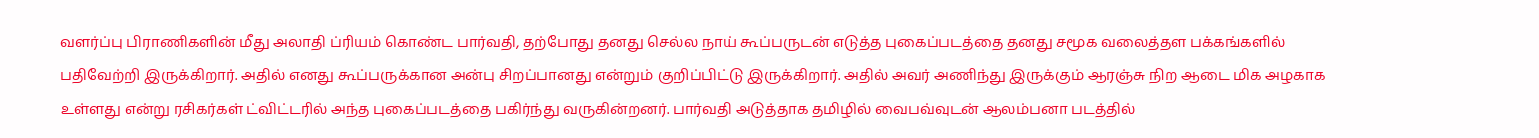வளர்ப்பு பிராணிகளின் மீது அலாதி ப்ரியம் கொண்ட பார்வதி, தற்போது தனது செல்ல நாய் கூப்பருடன் எடுத்த புகைப்படத்தை தனது சமூக வலைத்தள பக்கங்களில் பதிவேற்றி இருக்கிறார். அதில் எனது கூப்பருக்கான அன்பு சிறப்பானது என்றும் குறிப்பிட்டு இருக்கிறார். அதில் அவர் அணிந்து இருக்கும் ஆரஞ்சு நிற ஆடை மிக அழகாக உள்ளது என்று ரசிகர்கள் ட்விட்டரில் அந்த புகைப்படத்தை பகிர்ந்து வருகின்றனர். பார்வதி அடுத்தாக தமிழில் வைபவ்வுடன் ஆலம்பனா படத்தில்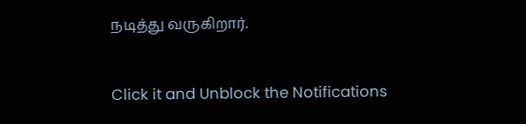நடித்து வருகிறார்.


Click it and Unblock the Notifications